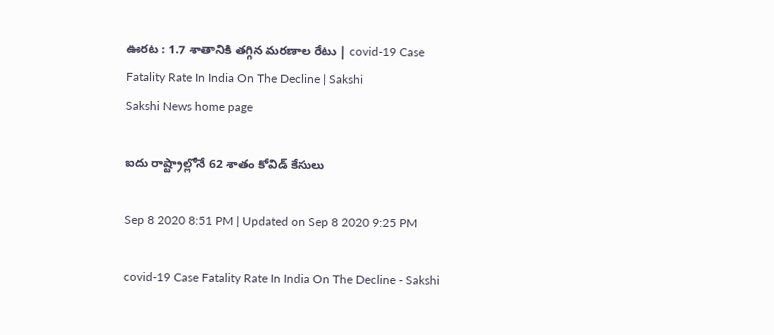ఊరట : 1.7 శాతానికి తగ్గిన మరణాల రేటు | covid-19 Case Fatality Rate In India On The Decline | Sakshi
Sakshi News home page

ఐదు రాష్ట్రాల్లోనే 62 శాతం కోవిడ్‌ కేసులు

Sep 8 2020 8:51 PM | Updated on Sep 8 2020 9:25 PM

covid-19 Case Fatality Rate In India On The Decline - Sakshi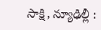సాక్షి, న్యూఢిల్లీ :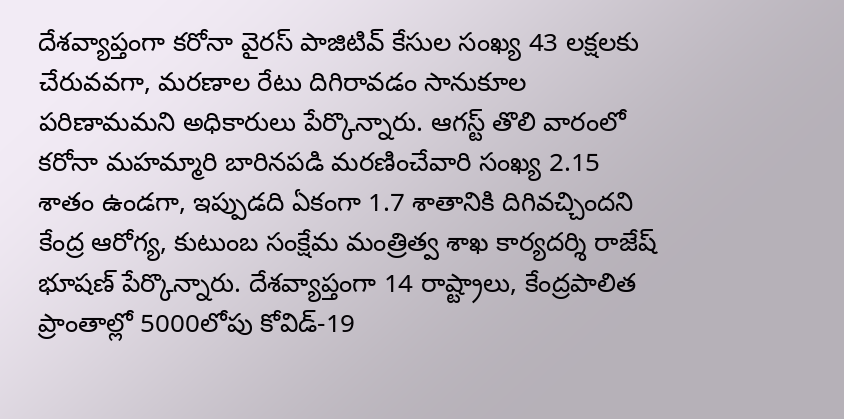దేశవ్యాప్తంగా కరోనా వైరస్‌ పాజిటివ్‌ కేసుల సంఖ్య 43 లక్షలకు చేరువవగా, మరణాల రేటు దిగిరావడం సానుకూల పరిణామమని అధికారులు పేర్కొన్నారు. ఆగస్ట్‌ తొలి వారంలో కరోనా మహమ్మారి బారినపడి మరణించేవారి సంఖ్య 2.15 శాతం ఉండగా, ఇప్పుడది ఏకంగా 1.7 శాతానికి దిగివచ్చిందని కేంద్ర ఆరోగ్య, కుటుంబ సంక్షేమ మంత్రిత్వ శాఖ కార్యదర్శి రాజేష్‌ భూషణ్‌ పేర్కొన్నారు. దేశవ్యాప్తంగా 14 రాష్ట్రాలు, కేంద్రపాలిత ప్రాంతాల్లో 5000లోపు కోవిడ్‌-19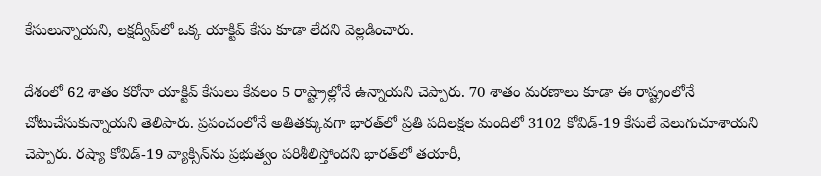కేసులున్నాయని, లక్షద్వీప్‌లో ఒక్క యాక్టివ్‌ కేసు కూడా లేదని వెల్లడించారు.

దేశంలో 62 శాతం కరోనా యాక్టివ్‌ కేసులు కేవలం 5 రాష్ట్రాల్లోనే ఉన్నాయని చెప్పారు. 70 శాతం మరణాలు కూడా ఈ రాష్ట్రంలోనే చోటుచేసుకున్నాయని తెలిపారు. ప్రపంచంలోనే అతితక్కువగా భారత్‌లో ప్రతి పదిలక్షల మందిలో 3102 కోవిడ్‌-19 కేసులే వెలుగుచూశాయని చెప్పారు. రష్యా కోవిడ్‌-19 వ్యాక్సిన్‌ను ప్రభుత్వం పరిశీలిస్తోందని భారత్‌లో తయారీ,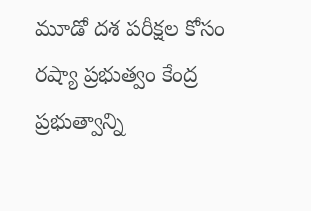మూడో దశ పరీక్షల కోసం రష్యా ప్రభుత్వం కేంద్ర ప్రభుత్వాన్ని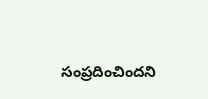సంప్రదించిందని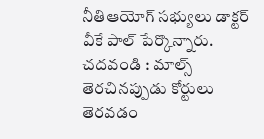నీతిఆయోగ్‌ సభ్యులు డాక్టర్‌ వీకే పాల్‌ పేర్కొన్నారు. చదవండి : మాల్స్‌ తెరచినప్పుడు కోర్టులు తెరవడం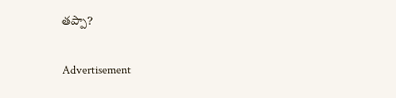తప్పా?

Advertisement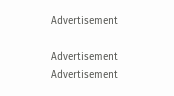Advertisement

Advertisement
Advertisement